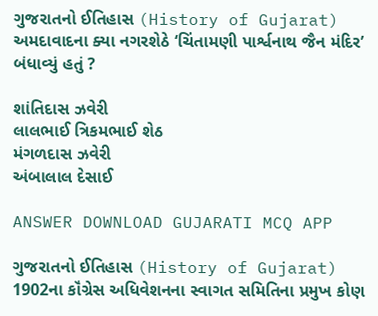ગુજરાતનો ઈતિહાસ (History of Gujarat)
અમદાવાદના ક્યા નગરશેઠે ‘ચિંતામણી પાર્શ્વનાથ જૈન મંદિર’ બંધાવ્યું હતું ?

શાંતિદાસ ઝવેરી
લાલભાઈ ત્રિકમભાઈ શેઠ
મંગળદાસ ઝવેરી
અંબાલાલ દેસાઈ

ANSWER DOWNLOAD GUJARATI MCQ APP

ગુજરાતનો ઈતિહાસ (History of Gujarat)
1902ના કૉંગ્રેસ અધિવેશનના સ્વાગત સમિતિના પ્રમુખ કોણ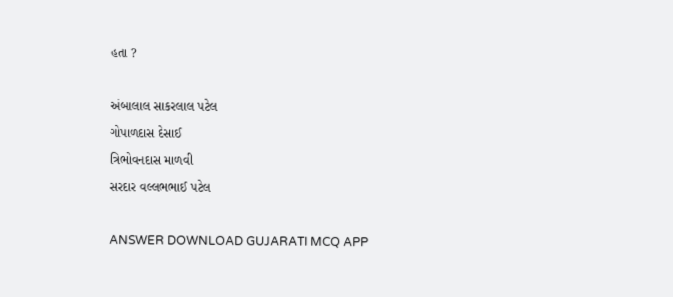હતા ?

અંબાલાલ સાકરલાલ પટેલ
ગોપાળદાસ દેસાઈ
ત્રિભોવનદાસ માળવી
સરદાર વલ્લભભાઈ પટેલ

ANSWER DOWNLOAD GUJARATI MCQ APP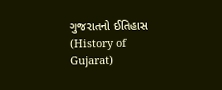ગુજરાતનો ઈતિહાસ (History of Gujarat)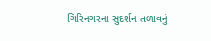ગિરિનગરના સુદર્શન તળાવનું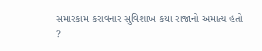સમારકામ કરાવનાર સુવિશાખ કયા રાજાનો અમાત્ય હતો ?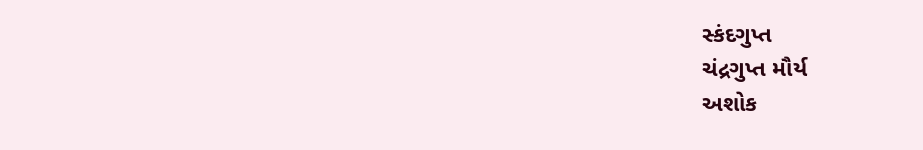સ્કંદગુપ્ત
ચંદ્રગુપ્ત મૌર્ય
અશોક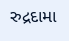રુદ્રદામા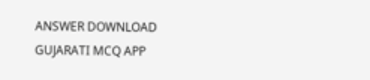ANSWER DOWNLOAD GUJARATI MCQ APP